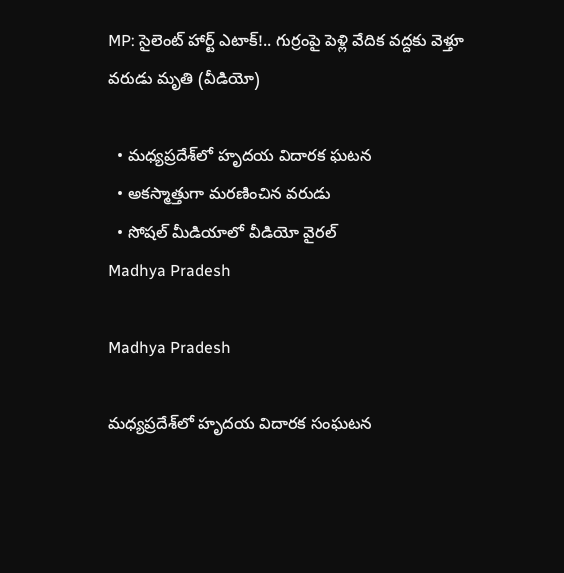MP: సైలెంట్ హార్ట్ ఎటాక్!.. గుర్రంపై పెళ్లి వేదిక వద్దకు వెళ్తూ వరుడు మృతి (వీడియో)

  • మధ్యప్రదేశ్‌లో హృదయ విదారక ఘటన
  • అకస్మాత్తుగా మరణించిన వరుడు
  • సోషల్ మీడియాలో వీడియో వైరల్
Madhya Pradesh

Madhya Pradesh

మధ్యప్రదేశ్‌లో హృదయ విదారక సంఘటన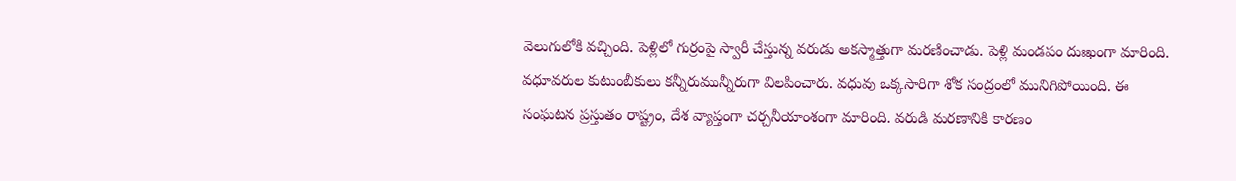వెలుగులోకి వచ్చింది. పెళ్లిలో గుర్రంపై స్వారీ చేస్తున్న వరుడు అకస్మాత్తుగా మరణించాడు. పెళ్లి మండపం దుఃఖంగా మారింది. వధూవరుల కుటుంబీకులు కన్నీరుమున్నీరుగా విలపించారు. వధువు ఒక్కసారిగా శోక సంద్రంలో మునిగిపోయింది. ఈ సంఘటన ప్రస్తుతం రాష్ట్రం, దేశ వ్యాప్తంగా చర్చనీయాంశంగా మారింది. వరుడి మరణానికి కారణం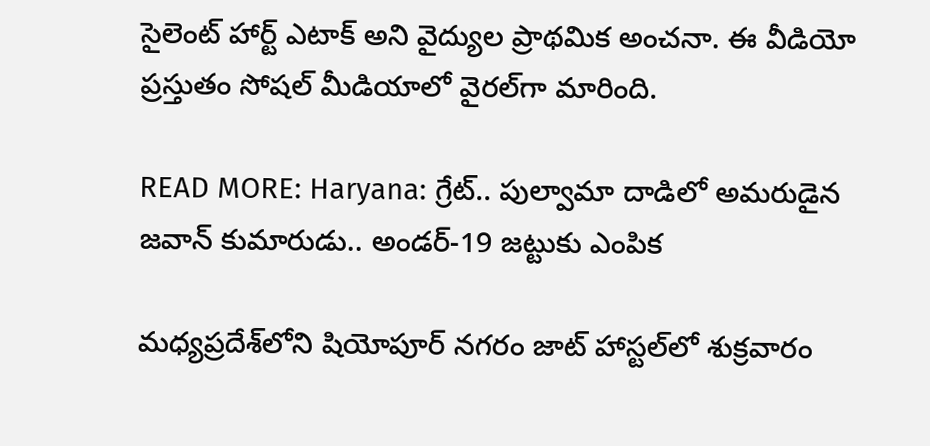సైలెంట్ హార్ట్ ఎటాక్ అని వైద్యుల ప్రాథమిక అంచనా. ఈ వీడియో ప్రస్తుతం సోషల్ మీడియాలో వైరల్‌గా మారింది.

READ MORE: Haryana: గ్రేట్.. పుల్వామా దాడిలో అమరుడైన జవాన్ కుమారుడు.. అండర్-19 జట్టుకు ఎంపిక

మధ్యప్రదేశ్‌లోని షియోపూర్ నగరం జాట్ హాస్టల్‌లో శుక్రవారం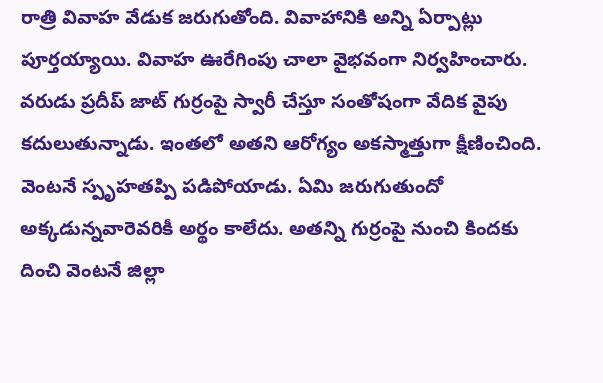రాత్రి వివాహ వేడుక జరుగుతోంది. వివాహానికి అన్ని ఏర్పాట్లు పూర్తయ్యాయి. వివాహ ఊరేగింపు చాలా వైభవంగా నిర్వహించారు. వరుడు ప్రదీప్ జాట్ గుర్రంపై స్వారీ చేస్తూ సంతోషంగా వేదిక వైపు కదులుతున్నాడు. ఇంతలో అతని ఆరోగ్యం అకస్మాత్తుగా క్షీణించింది. వెంటనే స్పృహతప్పి పడిపోయాడు. ఏమి జరుగుతుందో అక్కడున్నవారెవరికీ అర్థం కాలేదు. అతన్ని గుర్రంపై నుంచి కిందకు దించి వెంటనే జిల్లా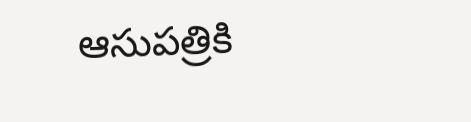ఆసుపత్రికి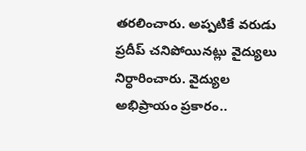తరలించారు. అప్పటికే వరుడు ప్రదీప్ చనిపోయినట్లు వైద్యులు నిర్ధారించారు. వైద్యుల అభిప్రాయం ప్రకారం..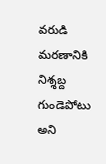వరుడి మరణానికి నిశ్శబ్ద గుండెపోటు అని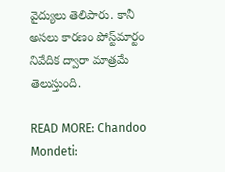వైద్యులు తెలిపారు. కానీ అసలు కారణం పోస్ట్‌మార్టం నివేదిక ద్వారా మాత్రమే తెలుస్తుంది.

READ MORE: Chandoo Mondeti: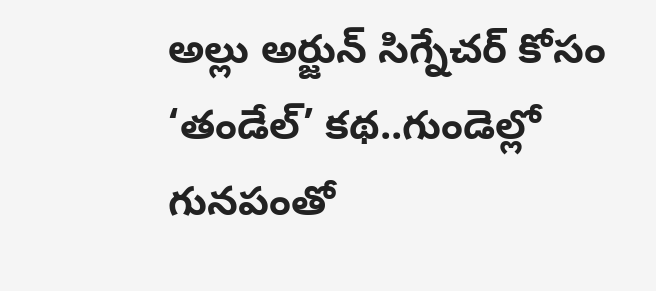అల్లు అర్జున్ సిగ్నేచర్ కోసం ‘తండేల్’ కథ..గుండెల్లో గునపంతో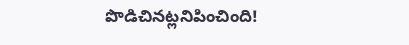పొడిచినట్లనిపించింది!